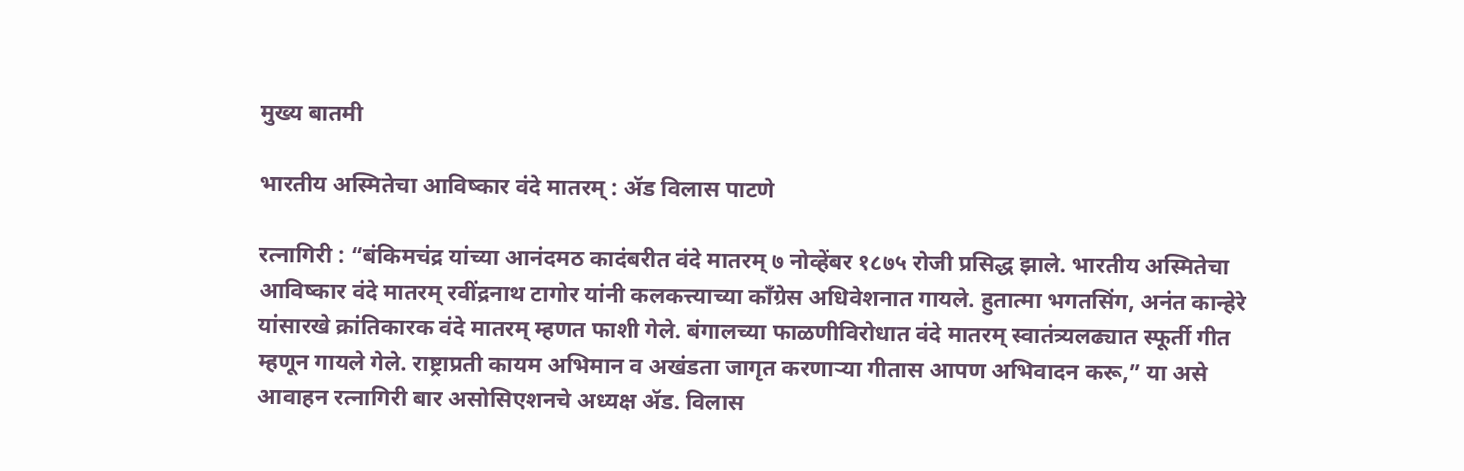मुख्य बातमी

भारतीय अस्मितेचा आविष्कार वंदे मातरम् : ॲड विलास पाटणे

रत्नागिरी : “बंकिमचंद्र यांच्या आनंदमठ कादंबरीत वंदे मातरम् ७ नोव्हेंबर १८७५ रोजी प्रसिद्ध झाले. भारतीय अस्मितेचा आविष्कार वंदे मातरम् रवींद्रनाथ टागोर यांनी कलकत्त्याच्या काँग्रेस अधिवेशनात गायले. हुतात्मा भगतसिंग, अनंत कान्हेरे यांसारखे क्रांतिकारक वंदे मातरम् म्हणत फाशी गेले. बंगालच्या फाळणीविरोधात वंदे मातरम् स्वातंत्र्यलढ्यात स्फूर्ती गीत म्हणून गायले गेले. राष्ट्राप्रती कायम अभिमान व अखंडता जागृत करणाऱ्या गीतास आपण अभिवादन करू,” या असे आवाहन रत्नागिरी बार असोसिएशनचे अध्यक्ष ॲड. विलास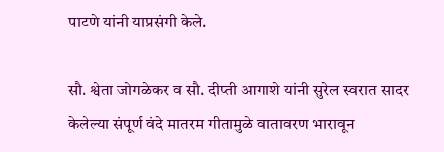पाटणे यांनी याप्रसंगी केले.

सौ. श्वेता जोगळेकर व सौ. दीप्ती आगाशे यांनी सुरेल स्वरात सादर केलेल्या संपूर्ण वंदे मातरम गीतामुळे वातावरण भारावून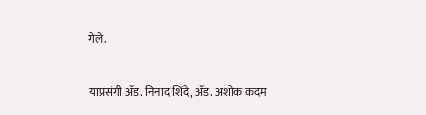गेले.

याप्रसंगी ॲड. निनाद शिंदे, ॲड. अशोक कदम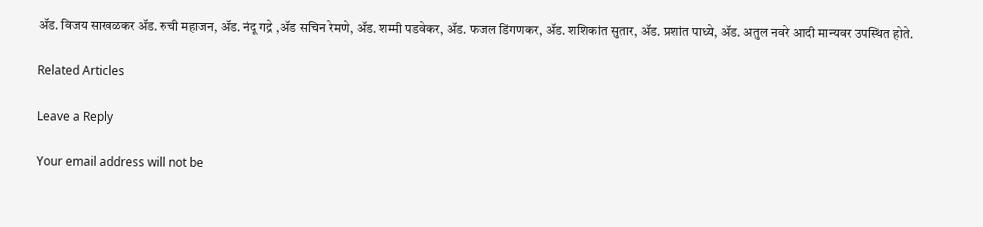ॲड. विजय साखळकर ॲड. रुची महाजन, ॲड. नंदू गद्रे ,ॲड सचिन रेमणे, ॲड. शम्मी पडवेकर, ॲड. फजल डिंगणकर, ॲड. शशिकांत सुतार, ॲड. प्रशांत पाध्ये, ॲड. अतुल नवरे आदी मान्यवर उपस्थित होते.

Related Articles

Leave a Reply

Your email address will not be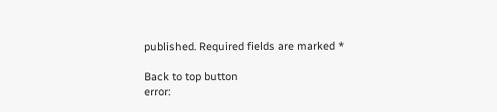published. Required fields are marked *

Back to top button
error: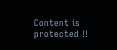Content is protected !!